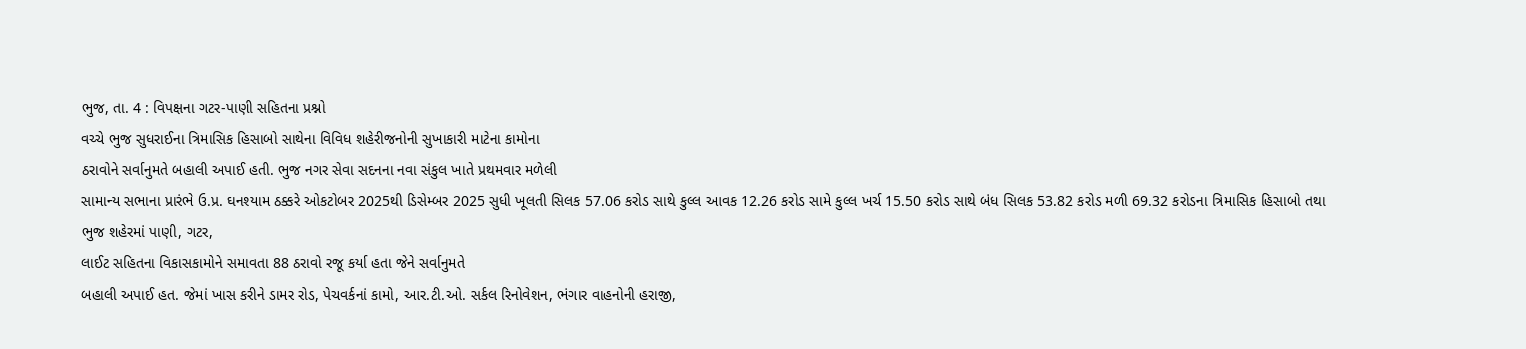ભુજ, તા. 4 : વિપક્ષના ગટર-પાણી સહિતના પ્રશ્નો
વચ્ચે ભુજ સુધરાઈના ત્રિમાસિક હિસાબો સાથેના વિવિધ શહેરીજનોની સુખાકારી માટેના કામોના
ઠરાવોને સર્વાનુમતે બહાલી અપાઈ હતી. ભુજ નગર સેવા સદનના નવા સંકુલ ખાતે પ્રથમવાર મળેલી
સામાન્ય સભાના પ્રારંભે ઉ.પ્ર. ઘનશ્યામ ઠક્કરે ઓકટોબર 2025થી ડિસેમ્બર 2025 સુધી ખૂલતી સિલક 57.06 કરોડ સાથે કુલ્લ આવક 12.26 કરોડ સામે કુલ્લ ખર્ચ 15.50 કરોડ સાથે બંધ સિલક 53.82 કરોડ મળી 69.32 કરોડના ત્રિમાસિક હિસાબો તથા
ભુજ શહેરમાં પાણી, ગટર,
લાઈટ સહિતના વિકાસકામોને સમાવતા 88 ઠરાવો રજૂ કર્યા હતા જેને સર્વાનુમતે
બહાલી અપાઈ હત. જેમાં ખાસ કરીને ડામર રોડ, પેચવર્કનાં કામો, આર.ટી.ઓ. સર્કલ રિનોવેશન, ભંગાર વાહનોની હરાજી,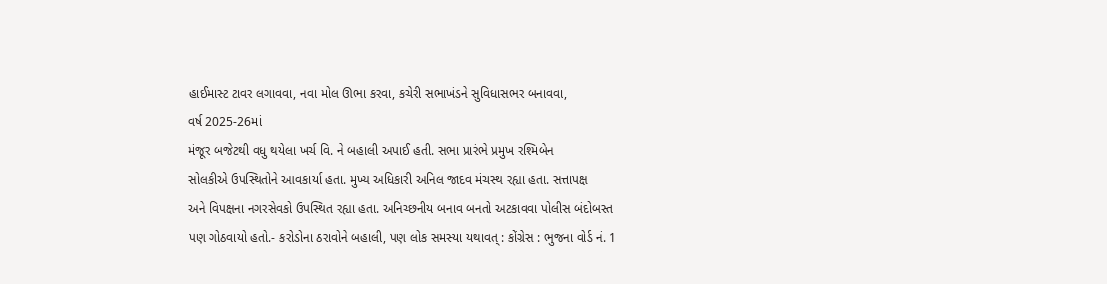હાઈમાસ્ટ ટાવર લગાવવા, નવા મોલ ઊભા કરવા, કચેરી સભાખંડને સુવિધાસભર બનાવવા,
વર્ષ 2025-26માં
મંજૂર બજેટથી વધુ થયેલા ખર્ચ વિ. ને બહાલી અપાઈ હતી. સભા પ્રારંભે પ્રમુખ રશ્મિબેન
સોલકીએ ઉપસ્થિતોને આવકાર્યા હતા. મુખ્ય અધિકારી અનિલ જાદવ મંચસ્થ રહ્યા હતા. સત્તાપક્ષ
અને વિપક્ષના નગરસેવકો ઉપસ્થિત રહ્યા હતા. અનિચ્છનીય બનાવ બનતો અટકાવવા પોલીસ બંદોબસ્ત
પણ ગોઠવાયો હતો.- કરોડોના ઠરાવોને બહાલી, પણ લોક સમસ્યા યથાવત્ : કોંગ્રેસ : ભુજના વોર્ડ નં. 1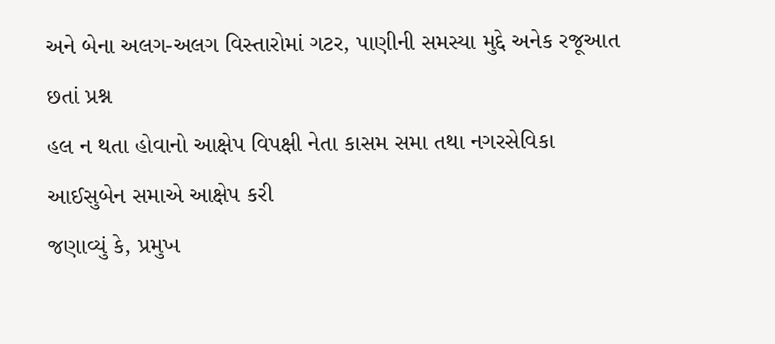અને બેના અલગ-અલગ વિસ્તારોમાં ગટર, પાણીની સમસ્યા મુદ્દે અનેક રજૂઆત છતાં પ્રશ્ન
હલ ન થતા હોવાનો આક્ષેપ વિપક્ષી નેતા કાસમ સમા તથા નગરસેવિકા આઈસુબેન સમાએ આક્ષેપ કરી
જણાવ્યું કે, પ્રમુખ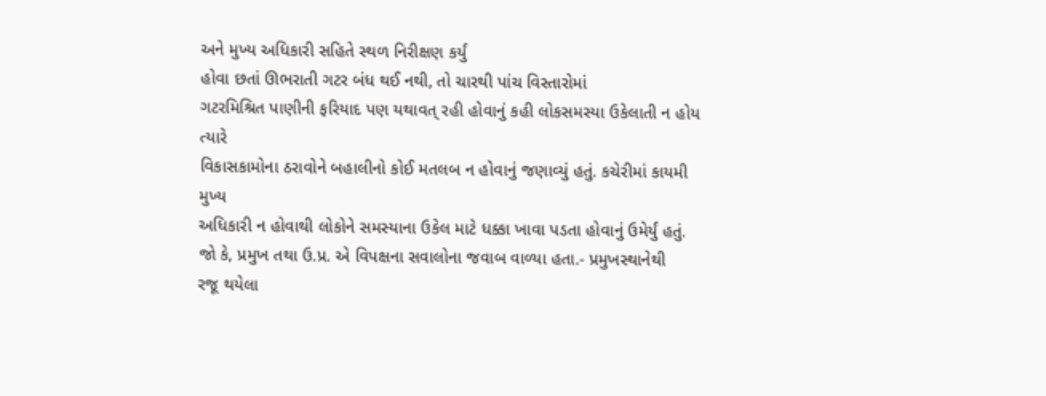અને મુખ્ય અધિકારી સહિતે સ્થળ નિરીક્ષણ કર્યું
હોવા છતાં ઊભરાતી ગટર બંધ થઈ નથી, તો ચારથી પાંચ વિસ્તારોમાં
ગટરમિશ્રિત પાણીની ફરિયાદ પણ યથાવત્ રહી હોવાનું કહી લોકસમસ્યા ઉકેલાતી ન હોય ત્યારે
વિકાસકામોના ઠરાવોને બહાલીનો કોઈ મતલબ ન હોવાનું જણાવ્યું હતું. કચેરીમાં કાયમી મુખ્ય
અધિકારી ન હોવાથી લોકોને સમસ્યાના ઉકેલ માટે ધક્કા ખાવા પડતા હોવાનું ઉમેર્યું હતું.
જો કે, પ્રમુખ તથા ઉ.પ્ર. એ વિપક્ષના સવાલોના જવાબ વાળ્યા હતા.- પ્રમુખસ્થાનેથી
રજૂ થયેલા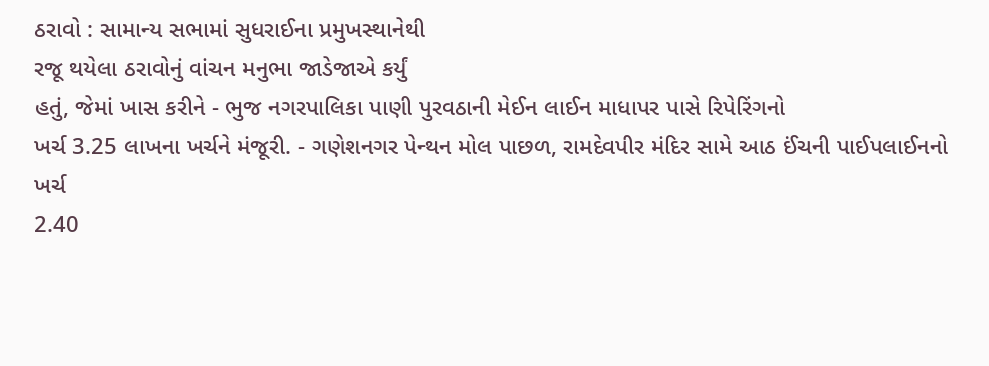ઠરાવો : સામાન્ય સભામાં સુધરાઈના પ્રમુખસ્થાનેથી
રજૂ થયેલા ઠરાવોનું વાંચન મનુભા જાડેજાએ કર્યું
હતું, જેમાં ખાસ કરીને - ભુજ નગરપાલિકા પાણી પુરવઠાની મેઈન લાઈન માધાપર પાસે રિપેરિંગનો
ખર્ચ 3.25 લાખના ખર્ચને મંજૂરી. - ગણેશનગર પેન્થન મોલ પાછળ, રામદેવપીર મંદિર સામે આઠ ઈંચની પાઈપલાઈનનો ખર્ચ
2.40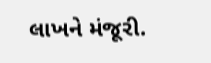લાખને મંજૂરી.